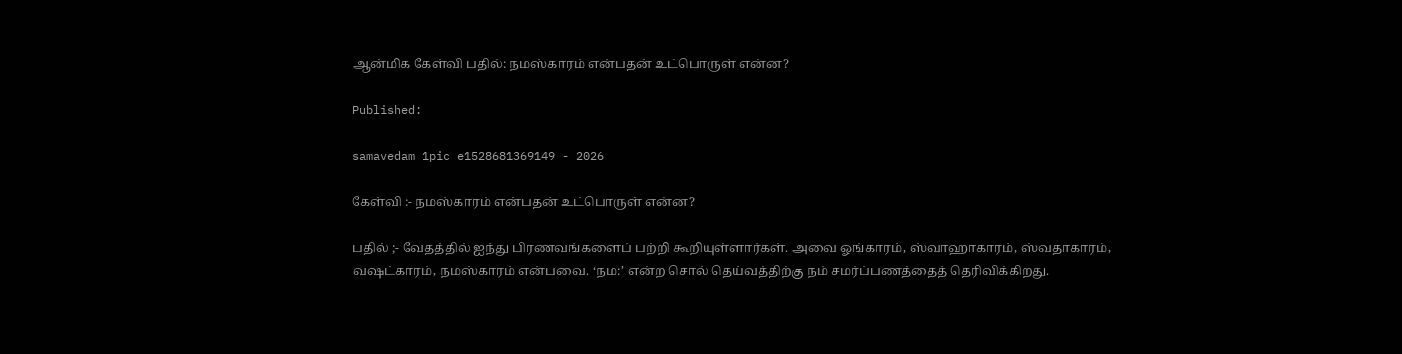ஆன்மிக கேள்வி பதில்: நமஸ்காரம் என்பதன் உட்பொருள் என்ன?

Published:

samavedam 1pic e1528681369149 - 2026

கேள்வி :- நமஸ்காரம் என்பதன் உட்பொருள் என்ன?

பதில் ;- வேதத்தில் ஐந்து பிரணவங்களைப் பற்றி கூறியுள்ளார்கள். அவை ஓங்காரம், ஸ்வாஹாகாரம், ஸ்வதாகாரம், வஷட்காரம், நமஸ்காரம் என்பவை. ‘நம:’ என்ற சொல் தெய்வத்திற்கு நம் சமர்ப்பணத்தைத் தெரிவிக்கிறது.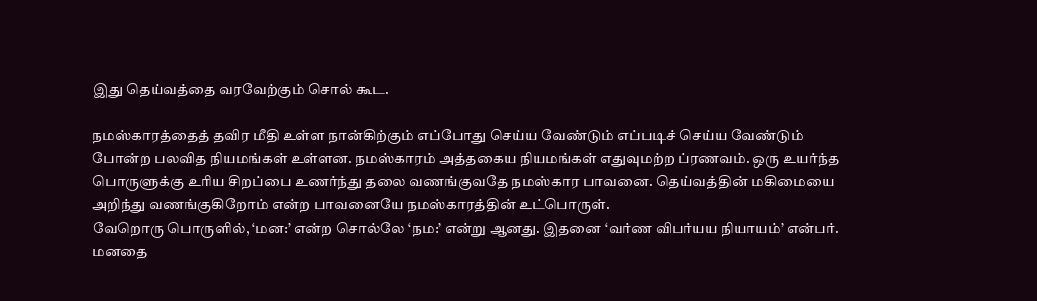இது தெய்வத்தை வரவேற்கும் சொல் கூட.

நமஸ்காரத்தைத் தவிர மீதி உள்ள நான்கிற்கும் எப்போது செய்ய வேண்டும் எப்படிச் செய்ய வேண்டும் போன்ற பலவித நியமங்கள் உள்ளன. நமஸ்காரம் அத்தகைய நியமங்கள் எதுவுமற்ற ப்ரணவம். ஒரு உயர்ந்த பொருளுக்கு உரிய சிறப்பை உணர்ந்து தலை வணங்குவதே நமஸ்கார பாவனை. தெய்வத்தின் மகிமையை அறிந்து வணங்குகிறோம் என்ற பாவனையே நமஸ்காரத்தின் உட்பொருள்.
வேறொரு பொருளில், ‘மன:’ என்ற சொல்லே ‘நம:’ என்று ஆனது. இதனை ‘வர்ண விபர்யய நியாயம்’ என்பர். மனதை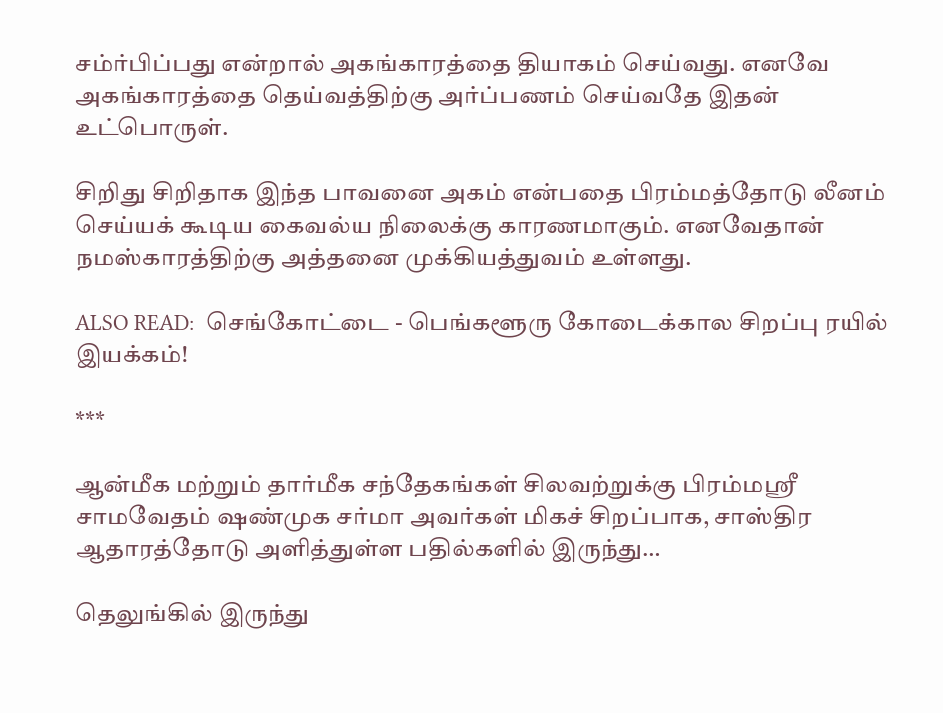சம்ர்பிப்பது என்றால் அகங்காரத்தை தியாகம் செய்வது. எனவே அகங்காரத்தை தெய்வத்திற்கு அர்ப்பணம் செய்வதே இதன் உட்பொருள்.

சிறிது சிறிதாக இந்த பாவனை அகம் என்பதை பிரம்மத்தோடு லீனம் செய்யக் கூடிய கைவல்ய நிலைக்கு காரணமாகும். எனவேதான் நமஸ்காரத்திற்கு அத்தனை முக்கியத்துவம் உள்ளது.

ALSO READ:  செங்கோட்டை - பெங்களூரு கோடைக்கால சிறப்பு ரயில் இயக்கம்!

***

ஆன்மீக மற்றும் தார்மீக சந்தேகங்கள் சிலவற்றுக்கு பிரம்மஸ்ரீ சாமவேதம் ஷண்முக சர்மா அவர்கள் மிகச் சிறப்பாக, சாஸ்திர ஆதாரத்தோடு அளித்துள்ள பதில்களில் இருந்து…

தெலுங்கில் இருந்து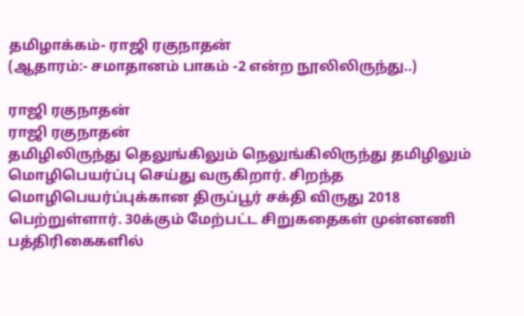தமிழாக்கம்- ராஜி ரகுநாதன்
(ஆதாரம்:- சமாதானம் பாகம் -2 என்ற நூலிலிருந்து..)

ராஜி ரகுநாதன்
ராஜி ரகுநாதன்
தமிழிலிருந்து தெலுங்கிலும் நெலுங்கிலிருந்து தமிழிலும் மொழிபெயர்ப்பு செய்து வருகிறார். சிறந்த மொழிபெயர்ப்புக்கான திருப்பூர் சக்தி விருது 2018 பெற்றுள்ளார். 30க்கும் மேற்பட்ட சிறுகதைகள் முன்னணி பத்திரிகைகளில்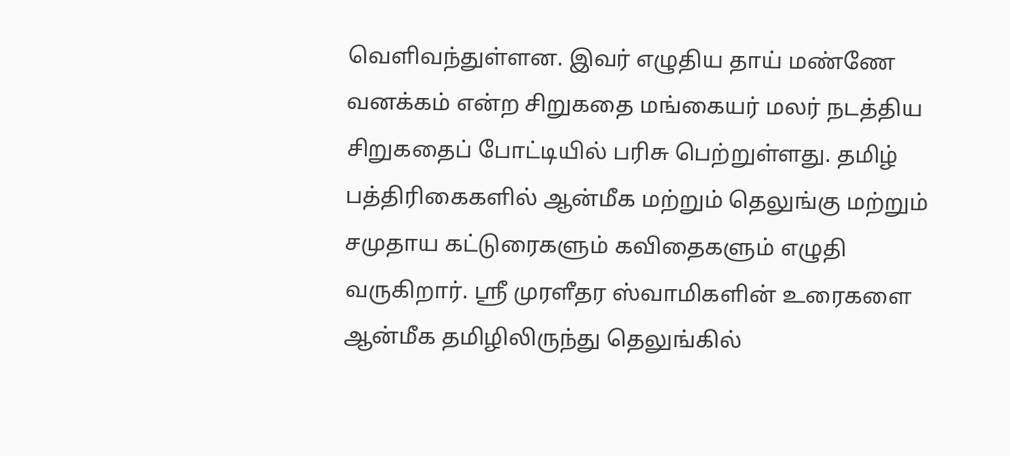வெளிவந்துள்ளன. இவர் எழுதிய தாய் மண்ணே வனக்கம் என்ற சிறுகதை மங்கையர் மலர் நடத்திய சிறுகதைப் போட்டியில் பரிசு பெற்றுள்ளது. தமிழ் பத்திரிகைகளில் ஆன்மீக மற்றும் தெலுங்கு மற்றும் சமுதாய கட்டுரைகளும் கவிதைகளும் எழுதி வருகிறார். ஸ்ரீ முரளீதர ஸ்வாமிகளின் உரைகளை ஆன்மீக தமிழிலிருந்து தெலுங்கில்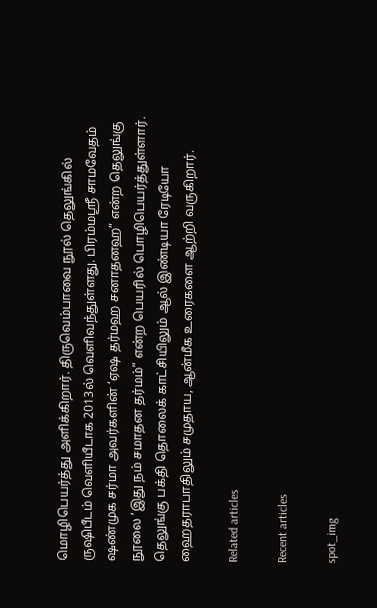மொழிபெயர்த்து அளிக்கிறார். திருவெம்பாவை நூல் தெலுங்கில் ருஷிபீடம் வெளியீடாக 2013ல் வெளிவந்துள்ளது. பிரம்மஸ்ரீ சாமவேதம் ஷண்முக சர்மா அவர்களின் ‘ஏஷ தர்மஹ சனாதனஹ” என்ற தெலுங்கு நூலை ‘இது நம் சமாதன தர்மம்” என்ற பெயரில் பொழிபெயர்த்துள்ளார். தெலுங்கு பக்தி தொலைக் காட்சியிலும் ஆல் இண்டியா ரேடியோ ஹைதராபாதிலும் சமுதாய, ஆன்மீக உரைகளை ஆற்றி வருகிறார்.

Related articles

Recent articles

spot_img